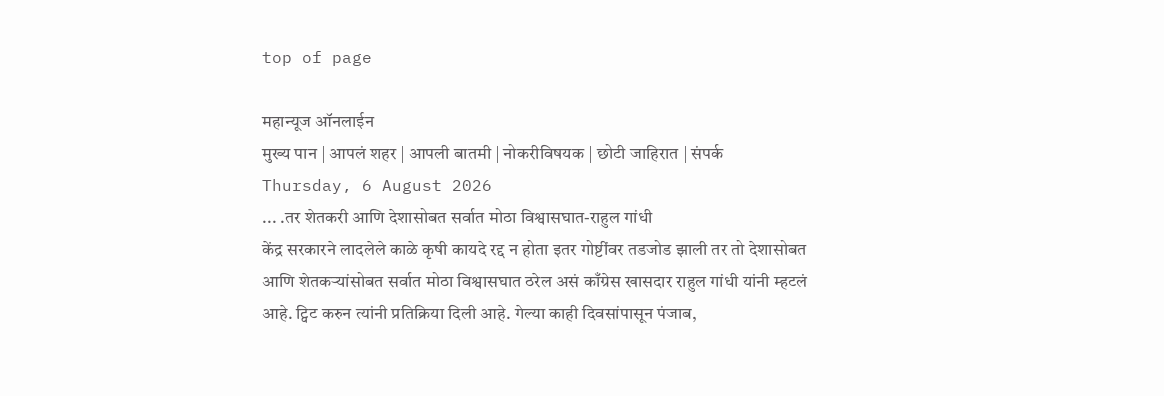top of page

महान्यूज ऑनलाईन
मुख्य पान | आपलं शहर | आपली बातमी | नोकरीविषयक | छोटी जाहिरात | संपर्क
Thursday, 6 August 2026
... .तर शेतकरी आणि देशासोबत सर्वात मोठा विश्वासघात-राहुल गांधी
केंद्र सरकारने लादलेले काळे कृषी कायदे रद्द न होता इतर गोष्टींवर तडजोड झाली तर तो देशासोबत आणि शेतकऱ्यांसोबत सर्वात मोठा विश्वासघात ठरेल असं काँग्रेस खासदार राहुल गांधी यांनी म्हटलं आहे. ट्विट करुन त्यांनी प्रतिक्रिया दिली आहे. गेल्या काही दिवसांपासून पंजाब,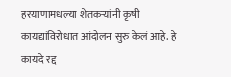हरयाणामधल्या शेतकऱ्यांनी कृषी कायद्यांविरोधात आंदोलन सुरु केलं आहे. हे कायदे रद्द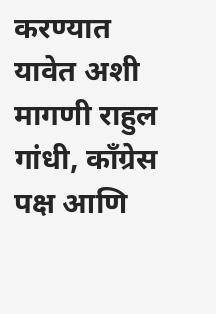करण्यात यावेत अशी मागणी राहुल गांधी, काँग्रेस पक्ष आणि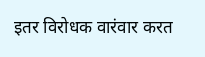इतर विरोधक वारंवार करत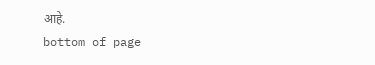आहे.
bottom of page